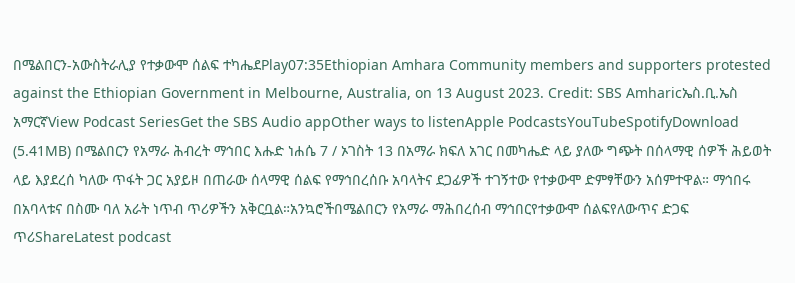በሜልበርን-አውስትራሊያ የተቃውሞ ሰልፍ ተካሔደPlay07:35Ethiopian Amhara Community members and supporters protested against the Ethiopian Government in Melbourne, Australia, on 13 August 2023. Credit: SBS Amharicኤስ.ቢ.ኤስ አማርኛView Podcast SeriesGet the SBS Audio appOther ways to listenApple PodcastsYouTubeSpotifyDownload (5.41MB) በሜልበርን የአማራ ሕብረት ማኅበር እሑድ ነሐሴ 7 / ኦገስት 13 በአማራ ክፍለ አገር በመካሔድ ላይ ያለው ግጭት በሰላማዊ ሰዎች ሕይወት ላይ እያደረሰ ካለው ጥፋት ጋር አያይዞ በጠራው ሰላማዊ ሰልፍ የማኅበረሰቡ አባላትና ደጋፊዎች ተገኝተው የተቃውሞ ድምፃቸውን አሰምተዋል። ማኅበሩ በአባላቱና በስሙ ባለ አራት ነጥብ ጥሪዎችን አቅርቧል።አንኳሮችበሜልበርን የአማራ ማሕበረሰብ ማኅበርየተቃውሞ ሰልፍየለውጥና ድጋፍ ጥሪShareLatest podcast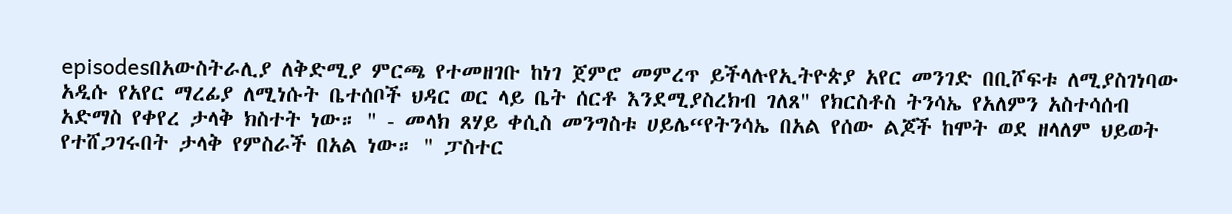episodesበአውስትራሊያ ለቅድሚያ ምርጫ የተመዘገቡ ከነገ ጀምሮ መምረጥ ይችላሉየኢትዮጵያ አየር መንገድ በቢሾፍቱ ለሚያስገነባው አዲሱ የአየር ማረፊያ ለሚነሱት ቤተሰቦች ህዳር ወር ላይ ቤት ሰርቶ እንደሚያስረክብ ገለጸ" የክርስቶስ ትንሳኤ የአለምን አስተሳሰብ አድማስ የቀየረ ታላቅ ክስተት ነው። " - መላክ ጸሃይ ቀሲስ መንግስቱ ሀይሌ“የትንሳኤ በአል የሰው ልጆች ከሞት ወደ ዘላለም ህይወት የተሸጋገሩበት ታላቅ የምስራች በአል ነው። " ፓስተር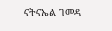ናትናኤል ገመዳ